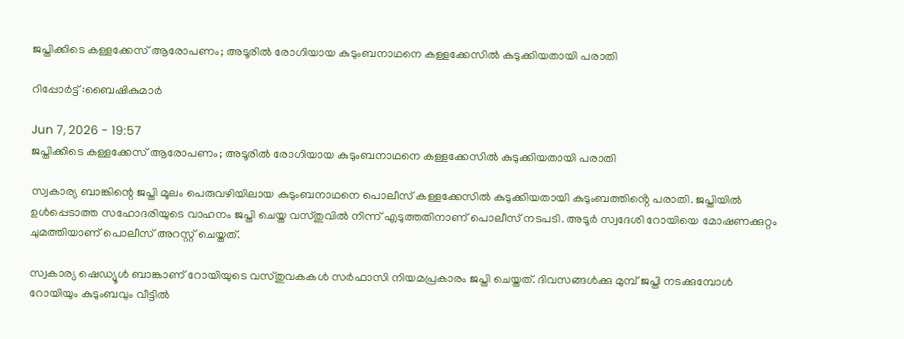ജപ്തിക്കിടെ കള്ളക്കേസ് ആരോപണം; അടൂരിൽ രോഗിയായ കുടുംബനാഥനെ കള്ളക്കേസിൽ കുടുക്കിയതായി പരാതി

റിപ്പോർട്ട് :ബൈഷികുമാർ

Jun 7, 2026 - 19:57
ജപ്തിക്കിടെ കള്ളക്കേസ് ആരോപണം; അടൂരിൽ രോഗിയായ കുടുംബനാഥനെ കള്ളക്കേസിൽ കുടുക്കിയതായി പരാതി

സ്വകാര്യ ബാങ്കിന്റെ ജപ്തി മൂലം പെരുവഴിയിലായ കുടുംബനാഥനെ പൊലീസ് കള്ളക്കേസിൽ കുടുക്കിയതായി കുടുംബത്തിൻ്റെ പരാതി. ജപ്തിയിൽ ഉൾപ്പെടാത്ത സഹോദരിയുടെ വാഹനം ജപ്തി ചെയ്ത വസ്തുവിൽ നിന്ന് എടുത്തതിനാണ് പൊലീസ് നടപടി. അടൂർ സ്വദേശി റോയിയെ മോഷണക്കുറ്റം ചുമത്തിയാണ് പൊലീസ് അറസ്റ്റ് ചെയ്തത്.

സ്വകാര്യ ഷെഡ്യൂൾ ബാങ്കാണ് റോയിയുടെ വസ്തുവകകൾ സർഫാസി നിയമപ്രകാരം ജപ്തി ചെയ്തത്. ദിവസങ്ങൾക്കു മുമ്പ് ജപ്തി നടക്കുമ്പോൾ റോയിയും കുടുംബവും വീട്ടിൽ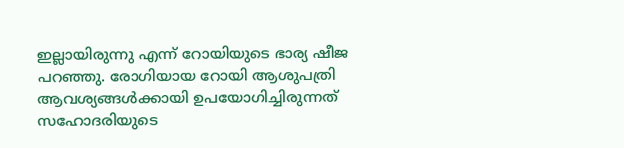ഇല്ലായിരുന്നു എന്ന് റോയിയുടെ ഭാര്യ ഷീജ പറഞ്ഞു. രോഗിയായ റോയി ആശുപത്രി ആവശ്യങ്ങൾക്കായി ഉപയോഗിച്ചിരുന്നത് സഹോദരിയുടെ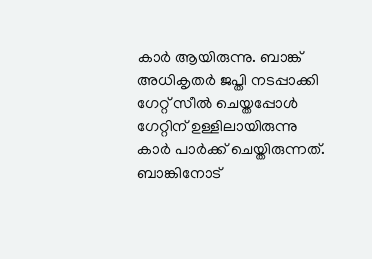കാർ ആയിരുന്നു. ബാങ്ക് അധികൃതർ ജപ്തി നടപ്പാക്കി ഗേറ്റ് സീൽ ചെയ്തപ്പോൾ ഗേറ്റിന് ഉള്ളിലായിരുന്നു കാർ പാർക്ക് ചെയ്തിരുന്നത്. ബാങ്കിനോട്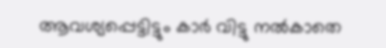ആവശ്യപ്പെട്ടിട്ടും കാർ വിട്ടു നൽകാതെ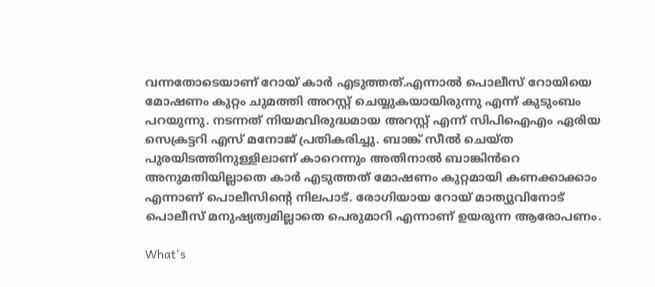വന്നതോടെയാണ് റോയ് കാർ എടുത്തത്.എന്നാൽ പൊലീസ് റോയിയെ മോഷണം കുറ്റം ചുമത്തി അറസ്റ്റ് ചെയ്യുകയായിരുന്നു എന്ന് കുടുംബം പറയുന്നു. നടന്നത് നിയമവിരുദ്ധമായ അറസ്റ്റ് എന്ന് സിപിഐഎം ഏരിയ സെക്രട്ടറി എസ് മനോജ് പ്രതികരിച്ചു. ബാങ്ക് സീൽ ചെയ്ത പുരയിടത്തിനുള്ളിലാണ് കാറെന്നും അതിനാൽ ബാങ്കിൻറെ അനുമതിയില്ലാതെ കാർ എടുത്തത് മോഷണം കുറ്റമായി കണക്കാക്കാം എന്നാണ് പൊലീസിന്റെ നിലപാട്. രോഗിയായ റോയ് മാത്യുവിനോട് പൊലീസ് മനുഷ്യത്വമില്ലാതെ പെരുമാറി എന്നാണ് ഉയരുന്ന ആരോപണം.

What's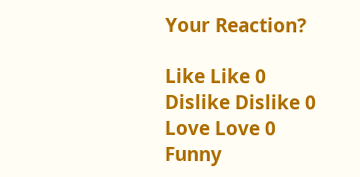Your Reaction?

Like Like 0
Dislike Dislike 0
Love Love 0
Funny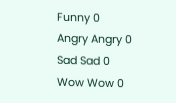Funny 0
Angry Angry 0
Sad Sad 0
Wow Wow 0